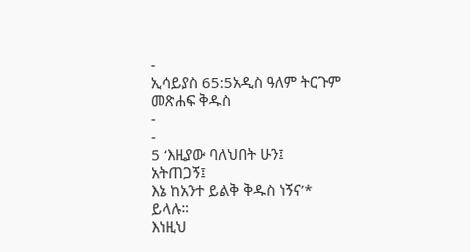-
ኢሳይያስ 65:5አዲስ ዓለም ትርጉም መጽሐፍ ቅዱስ
-
-
5 ‘እዚያው ባለህበት ሁን፤ አትጠጋኝ፤
እኔ ከአንተ ይልቅ ቅዱስ ነኝና’* ይላሉ።
እነዚህ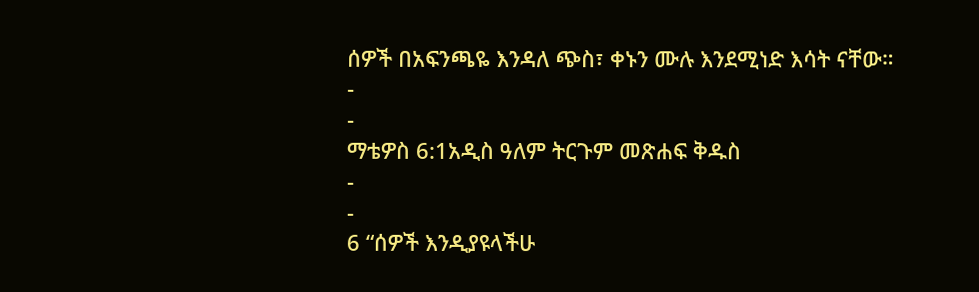ሰዎች በአፍንጫዬ እንዳለ ጭስ፣ ቀኑን ሙሉ እንደሚነድ እሳት ናቸው።
-
-
ማቴዎስ 6:1አዲስ ዓለም ትርጉም መጽሐፍ ቅዱስ
-
-
6 “ሰዎች እንዲያዩላችሁ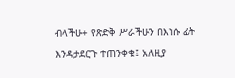ብላችሁ+ የጽድቅ ሥራችሁን በእነሱ ፊት እንዳታደርጉ ተጠንቀቁ፤ አለዚያ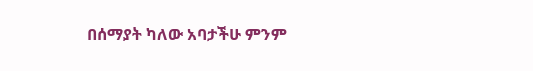በሰማያት ካለው አባታችሁ ምንም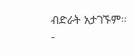ብድራት አታገኙም።
-